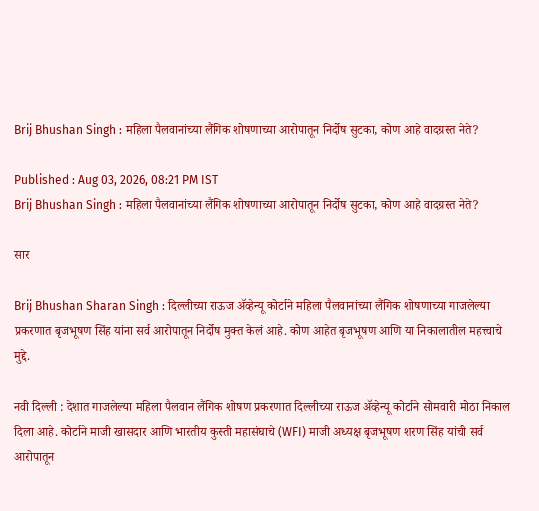Brij Bhushan Singh : महिला पैलवानांच्या लैंगिक शोषणाच्या आरोपातून निर्दोष सुटका, कोण आहे वादग्रस्त नेते?

Published : Aug 03, 2026, 08:21 PM IST
Brij Bhushan Singh : महिला पैलवानांच्या लैंगिक शोषणाच्या आरोपातून निर्दोष सुटका, कोण आहे वादग्रस्त नेते?

सार

Brij Bhushan Sharan Singh : दिल्लीच्या राऊज ॲव्हेन्यू कोर्टाने महिला पैलवानांच्या लैंगिक शोषणाच्या गाजलेल्या प्रकरणात बृजभूषण सिंह यांना सर्व आरोपातून निर्दोष मुक्त केलं आहे. कोण आहेत बृजभूषण आणि या निकालातील महत्त्वाचे मुद्दे.

नवी दिल्ली : देशात गाजलेल्या महिला पैलवान लैंगिक शोषण प्रकरणात दिल्लीच्या राऊज ॲव्हेन्यू कोर्टाने सोमवारी मोठा निकाल दिला आहे. कोर्टाने माजी खासदार आणि भारतीय कुस्ती महासंघाचे (WFI) माजी अध्यक्ष बृजभूषण शरण सिंह यांची सर्व आरोपातून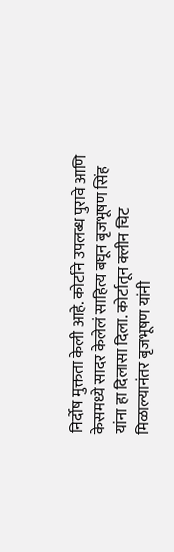निर्दोष मुक्तता केली आहे. कोर्टाने उपलब्ध पुरावे आणि केसमध्ये सादर केलेलं साहित्य बघून बृजभूषण सिंह यांना हा दिलासा दिला. कोर्टातून क्लीन चिट मिळाल्यानंतर बृजभूषण यांनी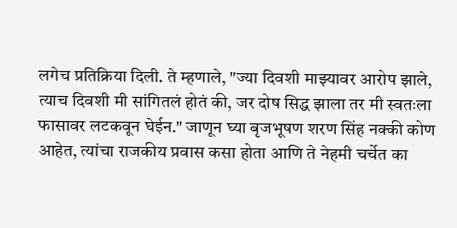लगेच प्रतिक्रिया दिली. ते म्हणाले, "ज्या दिवशी माझ्यावर आरोप झाले, त्याच दिवशी मी सांगितलं होतं की, जर दोष सिद्ध झाला तर मी स्वतःला फासावर लटकवून घेईन." जाणून घ्या बृजभूषण शरण सिंह नक्की कोण आहेत, त्यांचा राजकीय प्रवास कसा होता आणि ते नेहमी चर्चेत का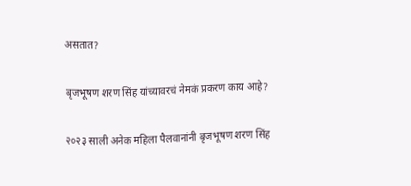असतात?

बृजभूषण शरण सिंह यांच्यावरचं नेमकं प्रकरण काय आहे?

२०२३ साली अनेक महिला पैलवानांनी बृजभूषण शरण सिंह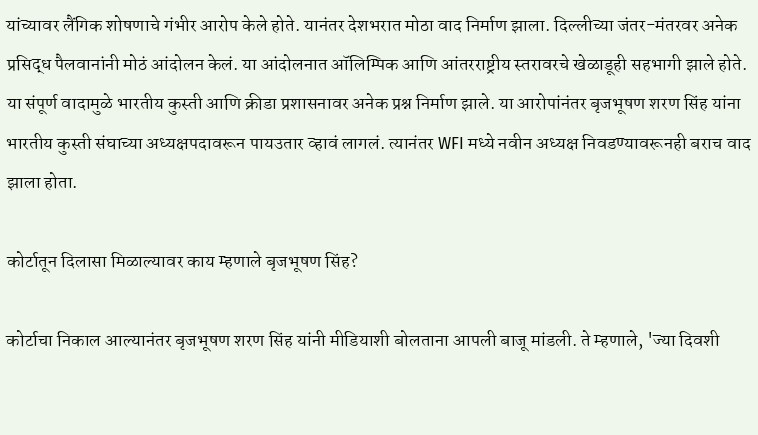यांच्यावर लैंगिक शोषणाचे गंभीर आरोप केले होते. यानंतर देशभरात मोठा वाद निर्माण झाला. दिल्लीच्या जंतर-मंतरवर अनेक प्रसिद्ध पैलवानांनी मोठं आंदोलन केलं. या आंदोलनात ऑलिम्पिक आणि आंतरराष्ट्रीय स्तरावरचे खेळाडूही सहभागी झाले होते. या संपूर्ण वादामुळे भारतीय कुस्ती आणि क्रीडा प्रशासनावर अनेक प्रश्न निर्माण झाले. या आरोपांनंतर बृजभूषण शरण सिंह यांना भारतीय कुस्ती संघाच्या अध्यक्षपदावरून पायउतार व्हावं लागलं. त्यानंतर WFI मध्ये नवीन अध्यक्ष निवडण्यावरूनही बराच वाद झाला होता.

कोर्टातून दिलासा मिळाल्यावर काय म्हणाले बृजभूषण सिंह?

कोर्टाचा निकाल आल्यानंतर बृजभूषण शरण सिंह यांनी मीडियाशी बोलताना आपली बाजू मांडली. ते म्हणाले, 'ज्या दिवशी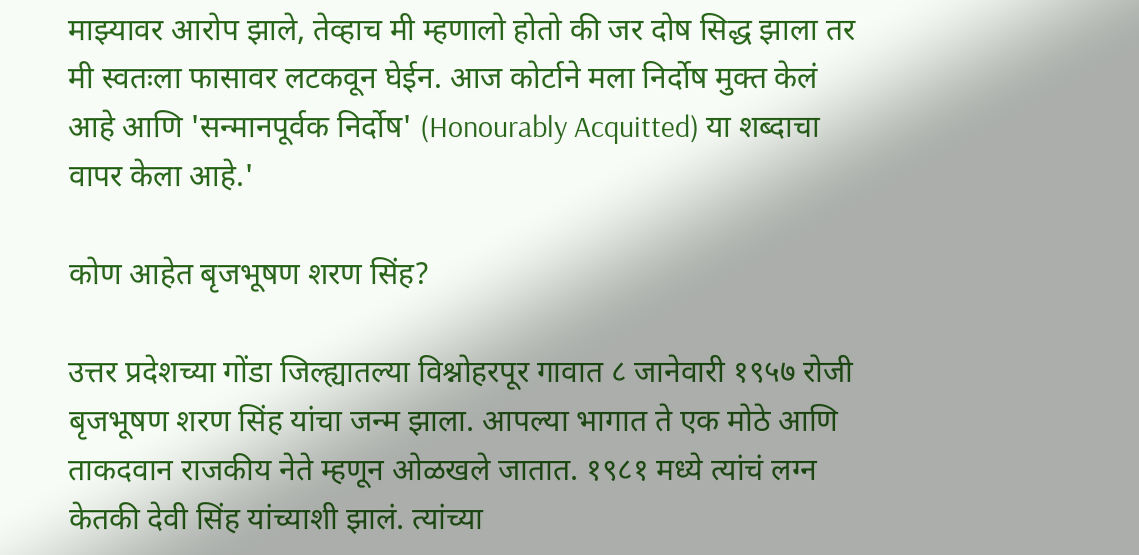माझ्यावर आरोप झाले, तेव्हाच मी म्हणालो होतो की जर दोष सिद्ध झाला तर मी स्वतःला फासावर लटकवून घेईन. आज कोर्टाने मला निर्दोष मुक्त केलं आहे आणि 'सन्मानपूर्वक निर्दोष' (Honourably Acquitted) या शब्दाचा वापर केला आहे.'

कोण आहेत बृजभूषण शरण सिंह?

उत्तर प्रदेशच्या गोंडा जिल्ह्यातल्या विश्नोहरपूर गावात ८ जानेवारी १९५७ रोजी बृजभूषण शरण सिंह यांचा जन्म झाला. आपल्या भागात ते एक मोठे आणि ताकदवान राजकीय नेते म्हणून ओळखले जातात. १९८१ मध्ये त्यांचं लग्न केतकी देवी सिंह यांच्याशी झालं. त्यांच्या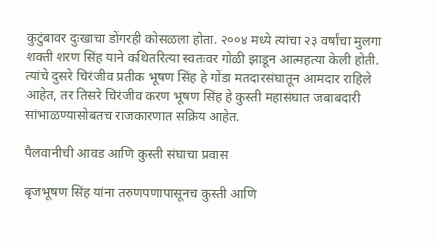कुटुंबावर दुःखाचा डोंगरही कोसळला होता. २००४ मध्ये त्यांचा २३ वर्षांचा मुलगा शक्ती शरण सिंह याने कथितरित्या स्वतःवर गोळी झाडून आत्महत्या केली होती. त्यांचे दुसरे चिरंजीव प्रतीक भूषण सिंह हे गोंडा मतदारसंघातून आमदार राहिले आहेत, तर तिसरे चिरंजीव करण भूषण सिंह हे कुस्ती महासंघात जबाबदारी सांभाळण्यासोबतच राजकारणात सक्रिय आहेत.

पैलवानीची आवड आणि कुस्ती संघाचा प्रवास

बृजभूषण सिंह यांना तरुणपणापासूनच कुस्ती आणि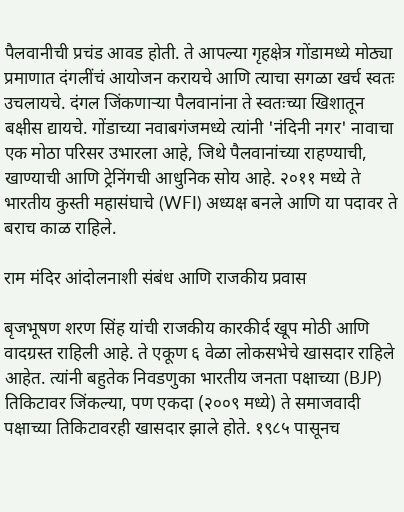पैलवानीची प्रचंड आवड होती. ते आपल्या गृहक्षेत्र गोंडामध्ये मोठ्या प्रमाणात दंगलींचं आयोजन करायचे आणि त्याचा सगळा खर्च स्वतः उचलायचे. दंगल जिंकणाऱ्या पैलवानांना ते स्वतःच्या खिशातून बक्षीस द्यायचे. गोंडाच्या नवाबगंजमध्ये त्यांनी 'नंदिनी नगर' नावाचा एक मोठा परिसर उभारला आहे, जिथे पैलवानांच्या राहण्याची, खाण्याची आणि ट्रेनिंगची आधुनिक सोय आहे. २०११ मध्ये ते भारतीय कुस्ती महासंघाचे (WFI) अध्यक्ष बनले आणि या पदावर ते बराच काळ राहिले.

राम मंदिर आंदोलनाशी संबंध आणि राजकीय प्रवास

बृजभूषण शरण सिंह यांची राजकीय कारकीर्द खूप मोठी आणि वादग्रस्त राहिली आहे. ते एकूण ६ वेळा लोकसभेचे खासदार राहिले आहेत. त्यांनी बहुतेक निवडणुका भारतीय जनता पक्षाच्या (BJP) तिकिटावर जिंकल्या, पण एकदा (२००९ मध्ये) ते समाजवादी पक्षाच्या तिकिटावरही खासदार झाले होते. १९८५ पासूनच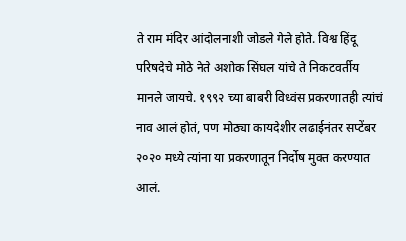ते राम मंदिर आंदोलनाशी जोडले गेले होते. विश्व हिंदू परिषदेचे मोठे नेते अशोक सिंघल यांचे ते निकटवर्तीय मानले जायचे. १९९२ च्या बाबरी विध्वंस प्रकरणातही त्यांचं नाव आलं होतं, पण मोठ्या कायदेशीर लढाईनंतर सप्टेंबर २०२० मध्ये त्यांना या प्रकरणातून निर्दोष मुक्त करण्यात आलं.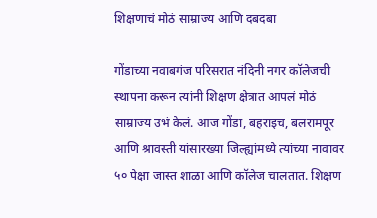शिक्षणाचं मोठं साम्राज्य आणि दबदबा

गोंडाच्या नवाबगंज परिसरात नंदिनी नगर कॉलेजची स्थापना करून त्यांनी शिक्षण क्षेत्रात आपलं मोठं साम्राज्य उभं केलं. आज गोंडा, बहराइच, बलरामपूर आणि श्रावस्ती यांसारख्या जिल्ह्यांमध्ये त्यांच्या नावावर ५० पेक्षा जास्त शाळा आणि कॉलेज चालतात. शिक्षण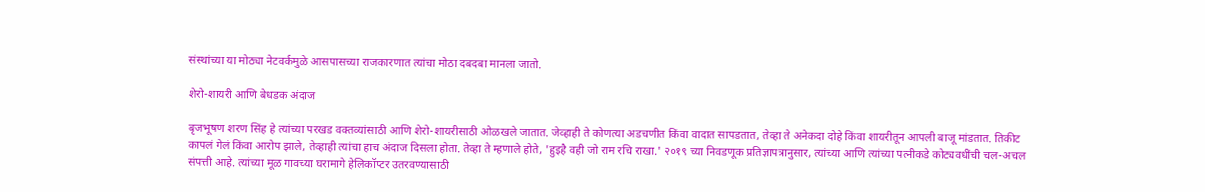संस्थांच्या या मोठ्या नेटवर्कमुळे आसपासच्या राजकारणात त्यांचा मोठा दबदबा मानला जातो.

शेरो-शायरी आणि बेधडक अंदाज

बृजभूषण शरण सिंह हे त्यांच्या परखड वक्तव्यांसाठी आणि शेरो-शायरीसाठी ओळखले जातात. जेव्हाही ते कोणत्या अडचणीत किंवा वादात सापडतात, तेव्हा ते अनेकदा दोहे किंवा शायरीतून आपली बाजू मांडतात. तिकीट कापलं गेलं किंवा आरोप झाले, तेव्हाही त्यांचा हाच अंदाज दिसला होता. तेव्हा ते म्हणाले होते, 'हुइहै वही जो राम रचि राखा.' २०१९ च्या निवडणूक प्रतिज्ञापत्रानुसार, त्यांच्या आणि त्यांच्या पत्नीकडे कोट्यवधींची चल-अचल संपत्ती आहे. त्यांच्या मूळ गावच्या घरामागे हेलिकॉप्टर उतरवण्यासाठी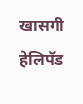खासगी हेलिपॅड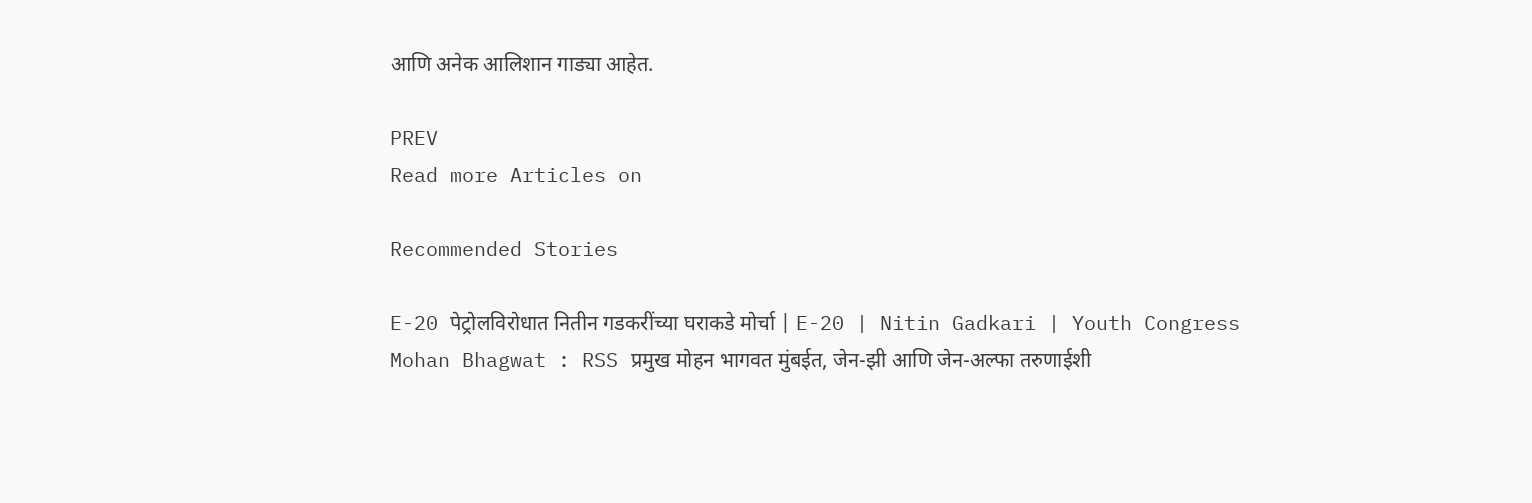आणि अनेक आलिशान गाड्या आहेत.

PREV
Read more Articles on

Recommended Stories

E-20 पेट्रोलविरोधात नितीन गडकरींच्या घराकडे मोर्चा | E-20 | Nitin Gadkari | Youth Congress
Mohan Bhagwat : RSS प्रमुख मोहन भागवत मुंबईत, जेन-झी आणि जेन-अल्फा तरुणाईशी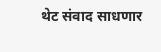थेट संवाद साधणार